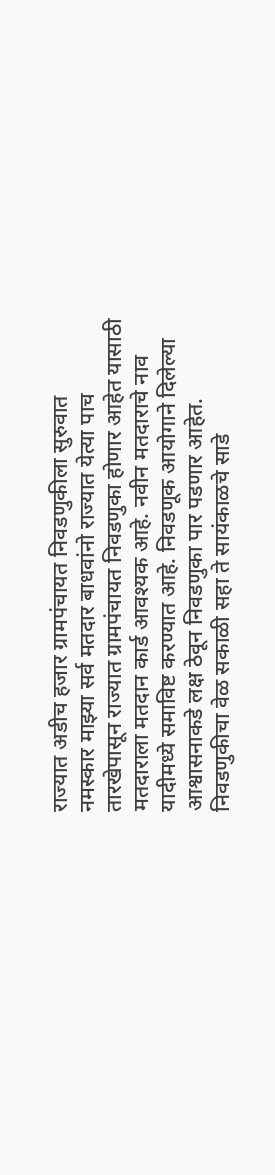राज्यात अडीच हजार ग्रामपंचायत निवडणुकीला सुरुवात
नमस्कार माझ्या सर्व मतदार बाधवांनो राज्यात येत्या पाच तारखेपासून राज्यात ग्रामपंचायत निवडणुका होणार आहेत यासाठी मतदाराला मतदान कार्ड आवश्यक आहे. नवीन मतदाराचे नाव यादीमध्ये समाविष्ट करण्यात आहे. निवडणूक आयोगाने दिलेल्या आश्वासनाकडे लक्ष ठेवून निवडणुका पार पडणार आहेत.
निवडणुकीचा वेळ सकाळी सहा ते सायंकाळचे साडे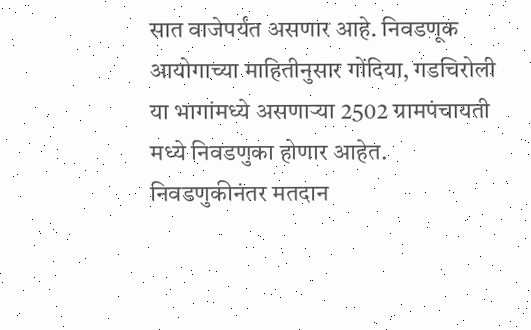सात वाजेपर्यंत असणार आहे. निवडणूक आयोगाच्या माहितीनुसार गोंदिया, गडचिरोली या भागांमध्ये असणाऱ्या 2502 ग्रामपंचायती मध्ये निवडणुका होणार आहेत. निवडणुकीनंतर मतदान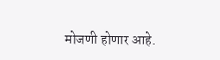मोजणी होणार आहे.